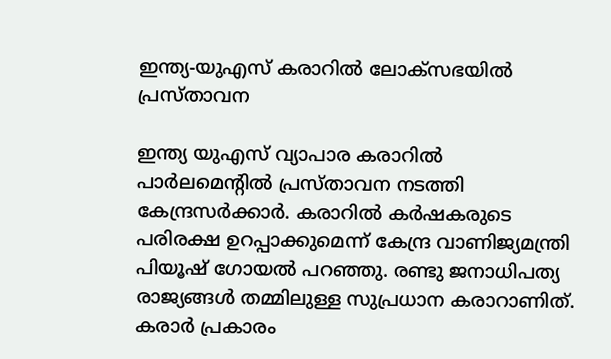ഇന്ത്യ-യുഎസ് കരാറില്‍ ലോക്‌സഭയില്‍ പ്രസ്താവന

ഇന്ത്യ യുഎസ് വ്യാപാര കരാറില്‍ പാര്‍ലമെന്റില്‍ പ്രസ്താവന നടത്തി കേന്ദ്രസര്‍ക്കാര്‍. കരാറില്‍ കര്‍ഷകരുടെ പരിരക്ഷ ഉറപ്പാക്കുമെന്ന് കേന്ദ്ര വാണിജ്യമന്ത്രി പിയൂഷ് ഗോയല്‍ പറഞ്ഞു. രണ്ടു ജനാധിപത്യ രാജ്യങ്ങള്‍ തമ്മിലുള്ള സുപ്രധാന കരാറാണിത്. കരാര്‍ പ്രകാരം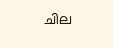ചില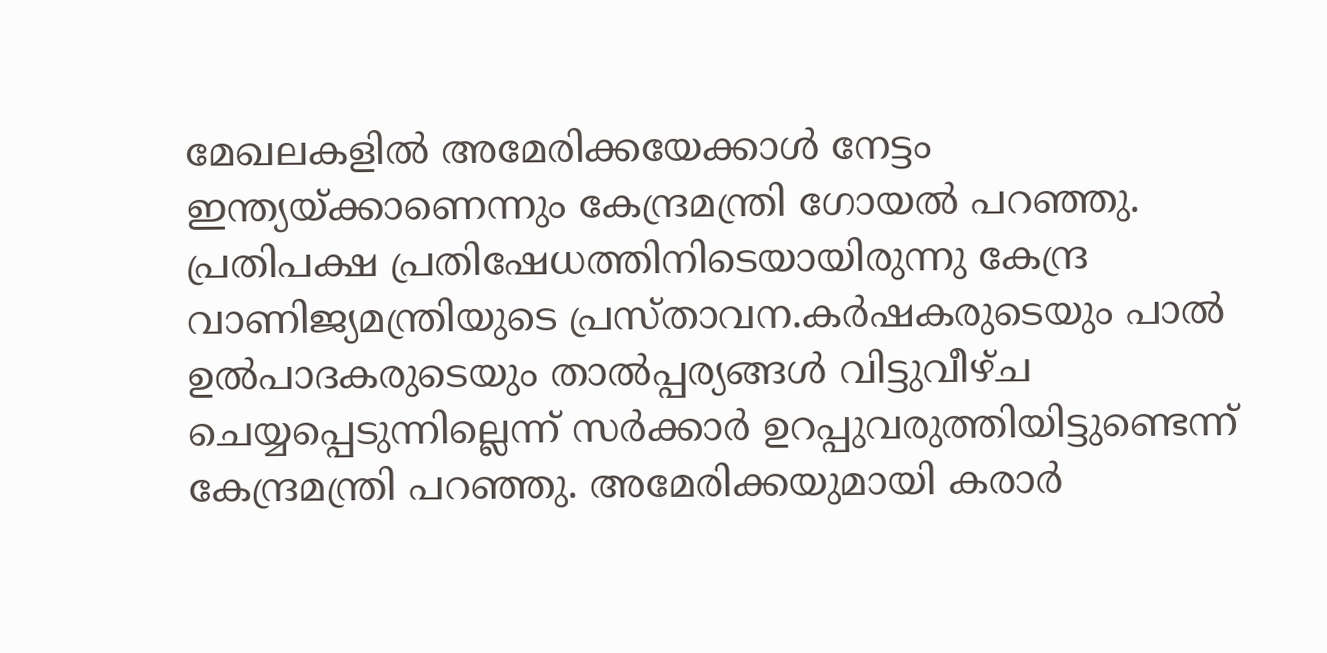മേഖലകളില്‍ അമേരിക്കയേക്കാള്‍ നേട്ടം ഇന്ത്യയ്ക്കാണെന്നും കേന്ദ്രമന്ത്രി ഗോയല്‍ പറഞ്ഞു. പ്രതിപക്ഷ പ്രതിഷേധത്തിനിടെയായിരുന്നു കേന്ദ്ര വാണിജ്യമന്ത്രിയുടെ പ്രസ്താവന.കര്‍ഷകരുടെയും പാല്‍ ഉല്‍പാദകരുടെയും താല്‍പ്പര്യങ്ങള്‍ വിട്ടുവീഴ്ച ചെയ്യപ്പെടുന്നില്ലെന്ന് സര്‍ക്കാര്‍ ഉറപ്പുവരുത്തിയിട്ടുണ്ടെന്ന് കേന്ദ്രമന്ത്രി പറഞ്ഞു. അമേരിക്കയുമായി കരാര്‍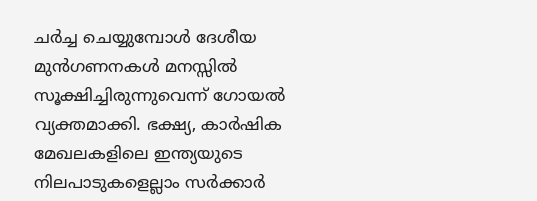ചര്‍ച്ച ചെയ്യുമ്പോള്‍ ദേശീയ മുന്‍ഗണനകള്‍ മനസ്സില്‍ സൂക്ഷിച്ചിരുന്നുവെന്ന് ഗോയല്‍ വ്യക്തമാക്കി. ഭക്ഷ്യ, കാര്‍ഷിക മേഖലകളിലെ ഇന്ത്യയുടെ നിലപാടുകളെല്ലാം സര്‍ക്കാര്‍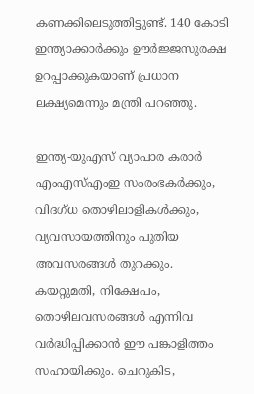കണക്കിലെടുത്തിട്ടുണ്ട്. 140 കോടി ഇന്ത്യാക്കാര്‍ക്കും ഊര്‍ജ്ജസുരക്ഷ ഉറപ്പാക്കുകയാണ് പ്രധാന ലക്ഷ്യമെന്നും മന്ത്രി പറഞ്ഞു.

ഇന്ത്യ-യുഎസ് വ്യാപാര കരാര്‍ എംഎസ്എംഇ സംരംഭകര്‍ക്കും, വിദഗ്ധ തൊഴിലാളികള്‍ക്കും, വ്യവസായത്തിനും പുതിയ അവസരങ്ങള്‍ തുറക്കും. കയറ്റുമതി, നിക്ഷേപം, തൊഴിലവസരങ്ങള്‍ എന്നിവ വര്‍ദ്ധിപ്പിക്കാന്‍ ഈ പങ്കാളിത്തം സഹായിക്കും. ചെറുകിട,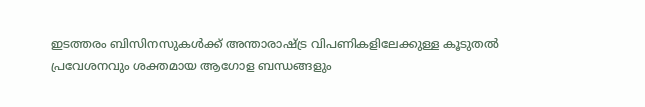ഇടത്തരം ബിസിനസുകള്‍ക്ക് അന്താരാഷ്ട്ര വിപണികളിലേക്കുള്ള കൂടുതല്‍ പ്രവേശനവും ശക്തമായ ആഗോള ബന്ധങ്ങളും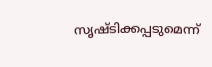സൃഷ്ടിക്കപ്പടുമെന്ന്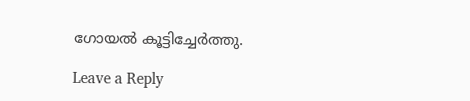ഗോയല്‍ കൂട്ടിച്ചേര്‍ത്തു.

Leave a Reply